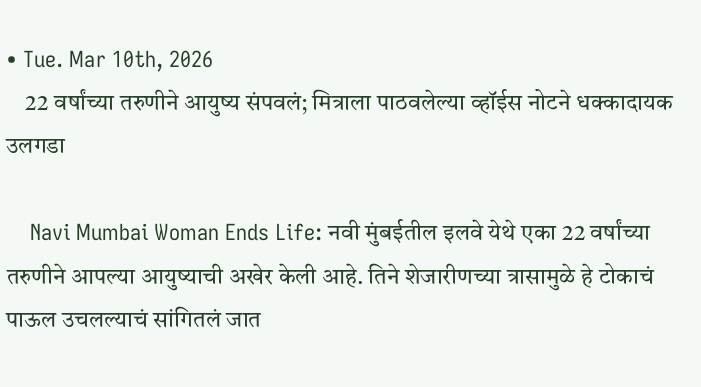• Tue. Mar 10th, 2026
    22 वर्षांच्या तरुणीने आयुष्य संपवलं; मित्राला पाठवलेल्या व्हॉईस नोटने धक्कादायक उलगडा

    Navi Mumbai Woman Ends Life: नवी मुंबईतील इलवे येथे एका 22 वर्षांच्या तरुणीने आपल्या आयुष्याची अखेर केली आहे. तिने शेजारीणच्या त्रासामुळे हे टोकाचं पाऊल उचलल्याचं सांगितलं जात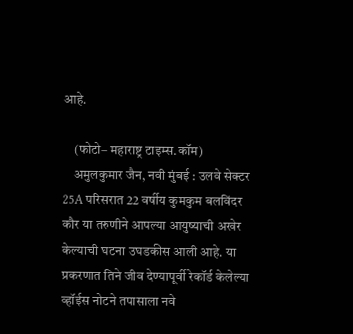आहे.

    (फोटो– महाराष्ट्र टाइम्स.कॉम)
    अमुलकुमार जैन, नवी मुंबई : उलवे सेक्टर 25A परिसरात 22 वर्षीय कुमकुम बलविंदर कौर या तरुणीने आपल्या आयुष्याची अखेर केल्याची घटना उघडकीस आली आहे. या प्रकरणात तिने जीव देण्यापूर्वी रेकॉर्ड केलेल्या व्हॉईस नोटने तपासाला नवे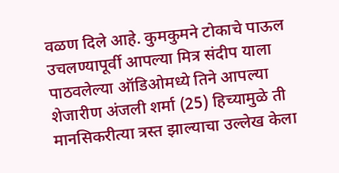वळण दिले आहे. कुमकुमने टोकाचे पाऊल उचलण्यापूर्वी आपल्या मित्र संदीप याला पाठवलेल्या ऑडिओमध्ये तिने आपल्या शेजारीण अंजली शर्मा (25) हिच्यामुळे ती मानसिकरीत्या त्रस्त झाल्याचा उल्लेख केला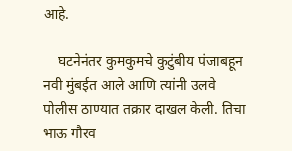आहे.

    घटनेनंतर कुमकुमचे कुटुंबीय पंजाबहून नवी मुंबईत आले आणि त्यांनी उलवे पोलीस ठाण्यात तक्रार दाखल केली. तिचा भाऊ गौरव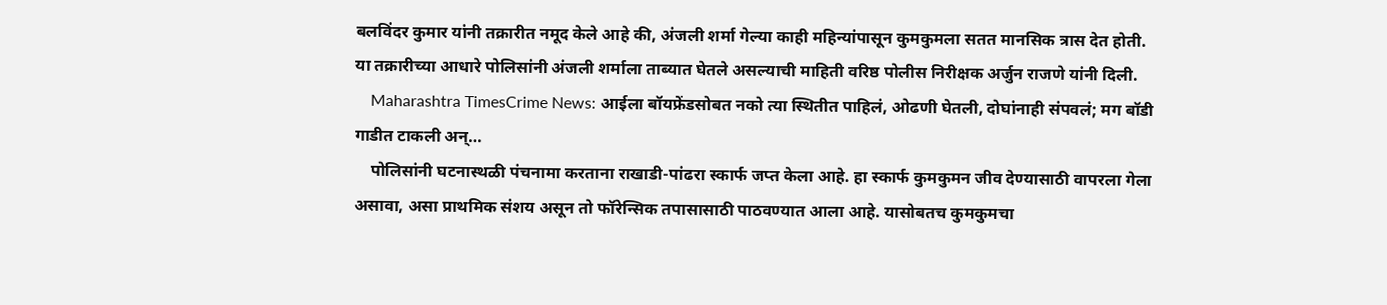बलविंदर कुमार यांनी तक्रारीत नमूद केले आहे की, अंजली शर्मा गेल्या काही महिन्यांपासून कुमकुमला सतत मानसिक त्रास देत होती. या तक्रारीच्या आधारे पोलिसांनी अंजली शर्माला ताब्यात घेतले असल्याची माहिती वरिष्ठ पोलीस निरीक्षक अर्जुन राजणे यांनी दिली.
    Maharashtra TimesCrime News: आईला बॉयफ्रेंडसोबत नको त्या स्थितीत पाहिलं, ओढणी घेतली, दोघांनाही संपवलं; मग बॉडी गाडीत टाकली अन्…
    पोलिसांनी घटनास्थळी पंचनामा करताना राखाडी-पांढरा स्कार्फ जप्त केला आहे. हा स्कार्फ कुमकुमन जीव देण्यासाठी वापरला गेला असावा, असा प्राथमिक संशय असून तो फॉरेन्सिक तपासासाठी पाठवण्यात आला आहे. यासोबतच कुमकुमचा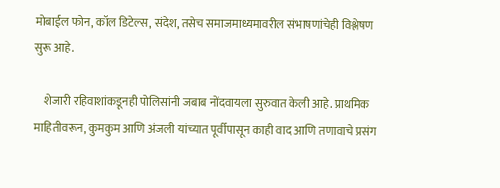मोबाईल फोन, कॉल डिटेल्स, संदेश, तसेच समाजमाध्यमावरील संभाषणांचेही विश्लेषण सुरू आहे.

    शेजारी रहिवाशांकडूनही पोलिसांनी जबाब नोंदवायला सुरुवात केली आहे. प्राथमिक माहितीवरून, कुमकुम आणि अंजली यांच्यात पूर्वीपासून काही वाद आणि तणावाचे प्रसंग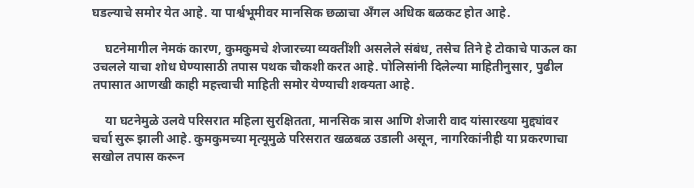घडल्याचे समोर येत आहे. या पार्श्वभूमीवर मानसिक छळाचा अँगल अधिक बळकट होत आहे.

    घटनेमागील नेमकं कारण, कुमकुमचे शेजारच्या व्यक्तींशी असलेले संबंध, तसेच तिने हे टोकाचे पाऊल का उचलले याचा शोध घेण्यासाठी तपास पथक चौकशी करत आहे. पोलिसांनी दिलेल्या माहितीनुसार, पुढील तपासात आणखी काही महत्त्वाची माहिती समोर येण्याची शक्यता आहे.

    या घटनेमुळे उलवे परिसरात महिला सुरक्षितता, मानसिक त्रास आणि शेजारी वाद यांसारख्या मुद्द्यांवर चर्चा सुरू झाली आहे. कुमकुमच्या मृत्यूमुळे परिसरात खळबळ उडाली असून, नागरिकांनीही या प्रकरणाचा सखोल तपास करून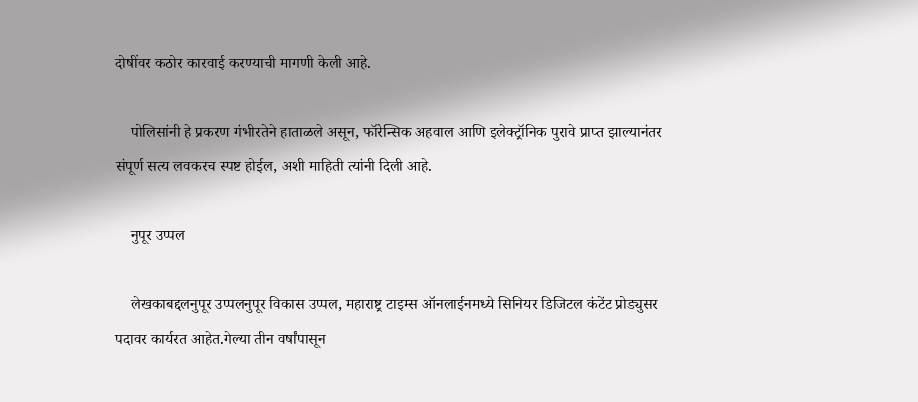दोषींवर कठोर कारवाई करण्याची मागणी केली आहे.

    पोलिसांनी हे प्रकरण गंभीरतेने हाताळले असून, फॉरेन्सिक अहवाल आणि इलेक्ट्रॉनिक पुरावे प्राप्त झाल्यानंतर संपूर्ण सत्य लवकरच स्पष्ट होईल, अशी माहिती त्यांनी दिली आहे.

    नुपूर उप्पल

    लेखकाबद्दलनुपूर उप्पलनुपूर विकास उप्पल, महाराष्ट्र टाइम्स ऑनलाईनमध्ये सिनियर डिजिटल कंटेंट प्रोड्युसर पदावर कार्यरत आहेत.गेल्या तीन वर्षांपासून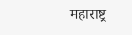महाराष्ट्र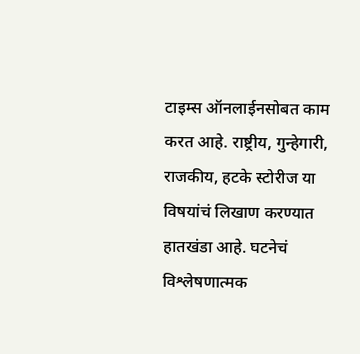टाइम्स ऑनलाईनसोबत काम करत आहे. राष्ट्रीय, गुन्हेगारी, राजकीय, हटके स्टोरीज या विषयांचं लिखाण करण्यात हातखंडा आहे. घटनेचं विश्लेषणात्मक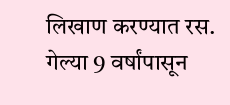लिखाण करण्यात रस. गेल्या 9 वर्षांपासून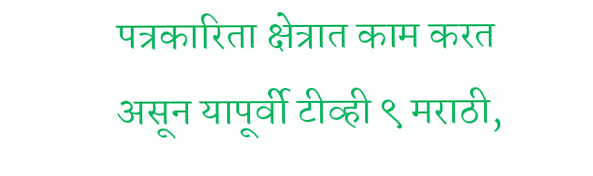पत्रकारिता क्षेत्रात काम करत असून यापूर्वी टीव्ही ९ मराठी,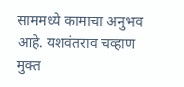साममध्ये कामाचा अनुभव आहे. यशवंतराव चव्हाण मुक्त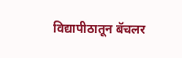विद्यापीठातून बॅचलर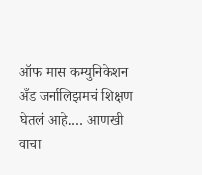ऑफ मास कम्युनिकेशन अँड जर्नालिझमचं शिक्षण घेतलं आहे.… आणखी वाचा